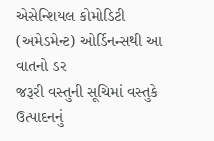એસેન્શિયલ કોમોડિટી (અમેડમેન્ટ) ઓર્ડિનન્સથી આ વાતનો ડર
જરૂરી વસ્તુની સૂચિમાં વસ્તુકે ઉત્પાદનનું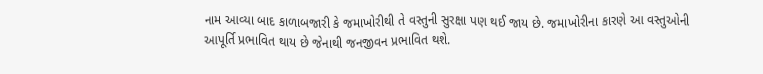નામ આવ્યા બાદ કાળાબજારી કે જમાખોરીથી તે વસ્તુની સુરક્ષા પણ થઈ જાય છે. જમાખોરીના કારણે આ વસ્તુઓની આપૂર્તિ પ્રભાવિત થાય છે જેનાથી જનજીવન પ્રભાવિત થશે.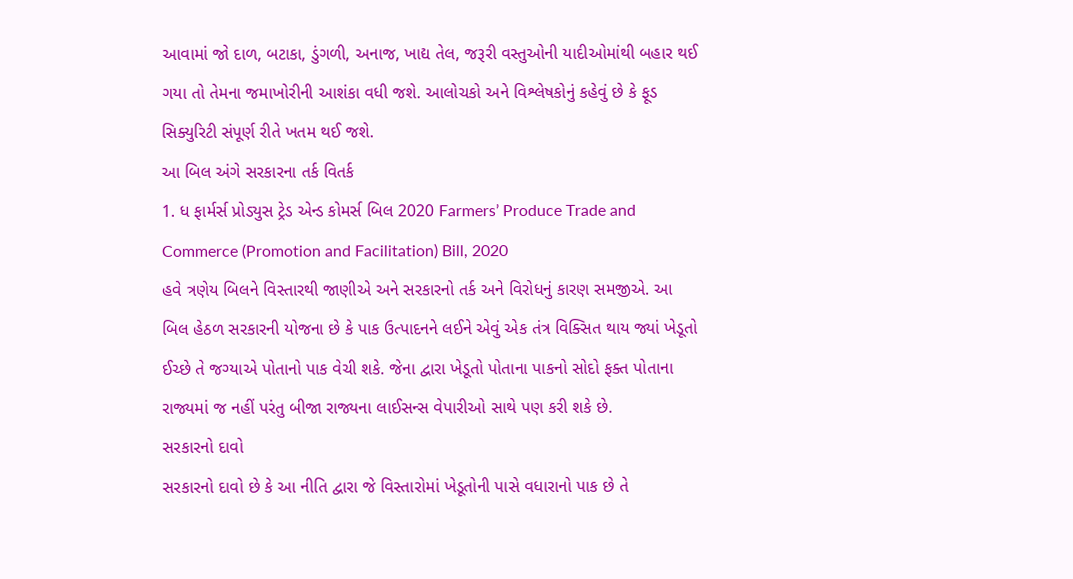આવામાં જો દાળ, બટાકા, ડુંગળી, અનાજ, ખાદ્ય તેલ, જરૂરી વસ્તુઓની યાદીઓમાંથી બહાર થઈ ગયા તો તેમના જમાખોરીની આશંકા વધી જશે. આલોચકો અને વિશ્લેષકોનું કહેવું છે કે ફૂડ સિક્યુરિટી સંપૂર્ણ રીતે ખતમ થઈ જશે.
આ બિલ અંગે સરકારના તર્ક વિતર્ક
1. ધ ફાર્મર્સ પ્રોડ્યુસ ટ્રેડ એન્ડ કોમર્સ બિલ 2020 Farmers’ Produce Trade and Commerce (Promotion and Facilitation) Bill, 2020
હવે ત્રણેય બિલને વિસ્તારથી જાણીએ અને સરકારનો તર્ક અને વિરોધનું કારણ સમજીએ. આ બિલ હેઠળ સરકારની યોજના છે કે પાક ઉત્પાદનને લઈને એવું એક તંત્ર વિક્સિત થાય જ્યાં ખેડૂતો ઈચ્છે તે જગ્યાએ પોતાનો પાક વેચી શકે. જેના દ્વારા ખેડૂતો પોતાના પાકનો સોદો ફક્ત પોતાના રાજ્યમાં જ નહીં પરંતુ બીજા રાજ્યના લાઈસન્સ વેપારીઓ સાથે પણ કરી શકે છે.
સરકારનો દાવો
સરકારનો દાવો છે કે આ નીતિ દ્વારા જે વિસ્તારોમાં ખેડૂતોની પાસે વધારાનો પાક છે તે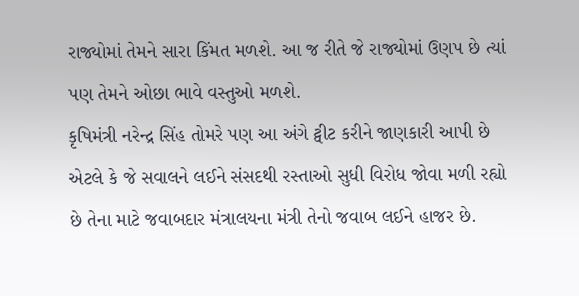રાજ્યોમાં તેમને સારા કિંમત મળશે. આ જ રીતે જે રાજ્યોમાં ઉણપ છે ત્યાં પણ તેમને ઓછા ભાવે વસ્તુઓ મળશે.
કૃષિમંત્રી નરેન્દ્ર સિંહ તોમરે પણ આ અંગે ટ્વીટ કરીને જાણકારી આપી છે એટલે કે જે સવાલને લઈને સંસદથી રસ્તાઓ સુધી વિરોધ જોવા મળી રહ્યો છે તેના માટે જવાબદાર મંત્રાલયના મંત્રી તેનો જવાબ લઈને હાજર છે.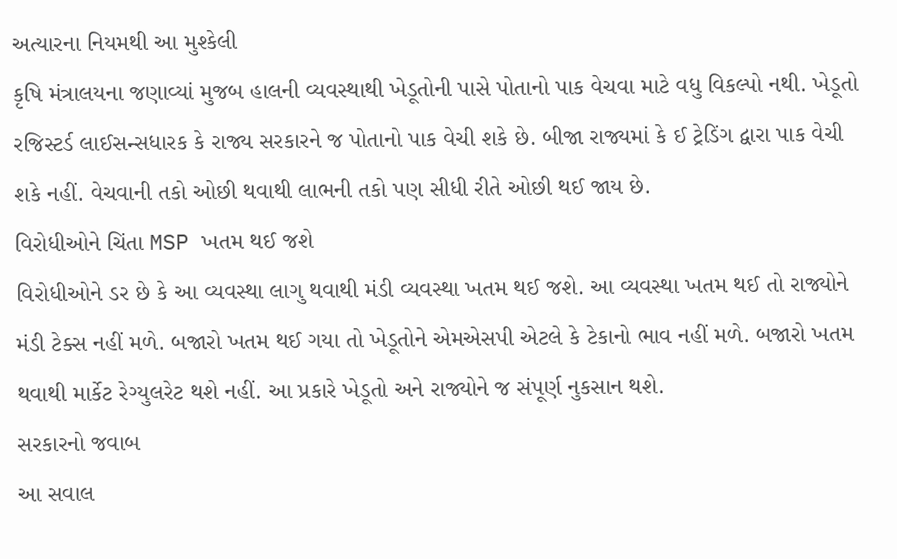અત્યારના નિયમથી આ મુશ્કેલી
કૃષિ મંત્રાલયના જણાવ્યાં મુજબ હાલની વ્યવસ્થાથી ખેડૂતોની પાસે પોતાનો પાક વેચવા માટે વધુ વિકલ્પો નથી. ખેડૂતો રજિસ્ટર્ડ લાઈસન્સધારક કે રાજ્ય સરકારને જ પોતાનો પાક વેચી શકે છે. બીજા રાજ્યમાં કે ઈ ટ્રેડિંગ દ્વારા પાક વેચી શકે નહીં. વેચવાની તકો ઓછી થવાથી લાભની તકો પણ સીધી રીતે ઓછી થઈ જાય છે.
વિરોધીઓને ચિંતા MSP ખતમ થઈ જશે
વિરોધીઓને ડર છે કે આ વ્યવસ્થા લાગુ થવાથી મંડી વ્યવસ્થા ખતમ થઈ જશે. આ વ્યવસ્થા ખતમ થઈ તો રાજ્યોને મંડી ટેક્સ નહીં મળે. બજારો ખતમ થઈ ગયા તો ખેડૂતોને એમએસપી એટલે કે ટેકાનો ભાવ નહીં મળે. બજારો ખતમ થવાથી માર્કેટ રેગ્યુલરેટ થશે નહીં. આ પ્રકારે ખેડૂતો અને રાજ્યોને જ સંપૂર્ણ નુકસાન થશે.
સરકારનો જવાબ
આ સવાલ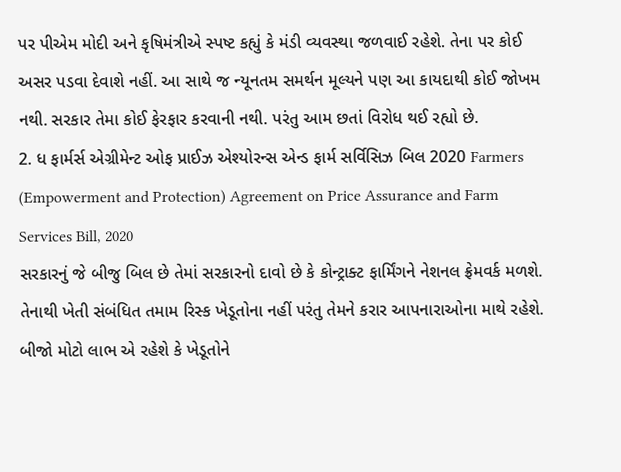પર પીએમ મોદી અને કૃષિમંત્રીએ સ્પષ્ટ કહ્યું કે મંડી વ્યવસ્થા જળવાઈ રહેશે. તેના પર કોઈ અસર પડવા દેવાશે નહીં. આ સાથે જ ન્યૂનતમ સમર્થન મૂલ્યને પણ આ કાયદાથી કોઈ જોખમ નથી. સરકાર તેમા કોઈ ફેરફાર કરવાની નથી. પરંતુ આમ છતાં વિરોધ થઈ રહ્યો છે.
2. ધ ફાર્મર્સ એગ્રીમેન્ટ ઓફ પ્રાઈઝ એશ્યોરન્સ એન્ડ ફાર્મ સર્વિસિઝ બિલ 2020 Farmers (Empowerment and Protection) Agreement on Price Assurance and Farm Services Bill, 2020
સરકારનું જે બીજુ બિલ છે તેમાં સરકારનો દાવો છે કે કોન્ટ્રાક્ટ ફાર્મિંગને નેશનલ ફ્રેમવર્ક મળશે. તેનાથી ખેતી સંબંધિત તમામ રિસ્ક ખેડૂતોના નહીં પરંતુ તેમને કરાર આપનારાઓના માથે રહેશે. બીજો મોટો લાભ એ રહેશે કે ખેડૂતોને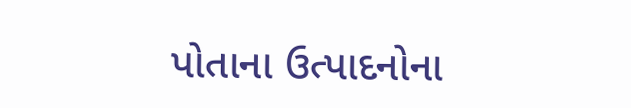પોતાના ઉત્પાદનોના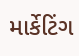માર્કેટિંગ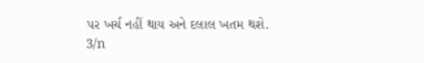પર ખર્ચ નહીં થાય અને દલાલ ખતમ થશે.
3/n